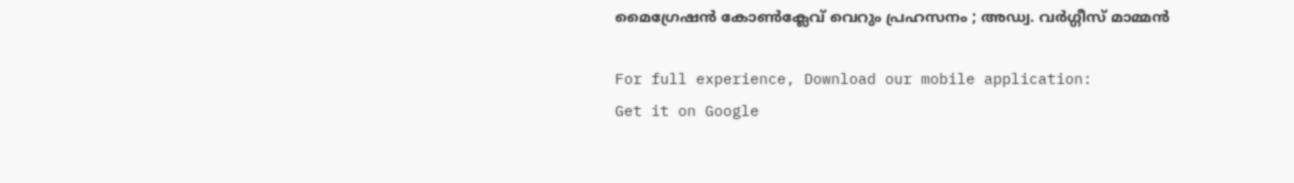മൈഗ്രേഷൻ കോൺക്ലേവ് വെറും പ്രഹസനം ; അഡ്വ. വർഗ്ഗീസ് മാമ്മൻ

For full experience, Download our mobile application:
Get it on Google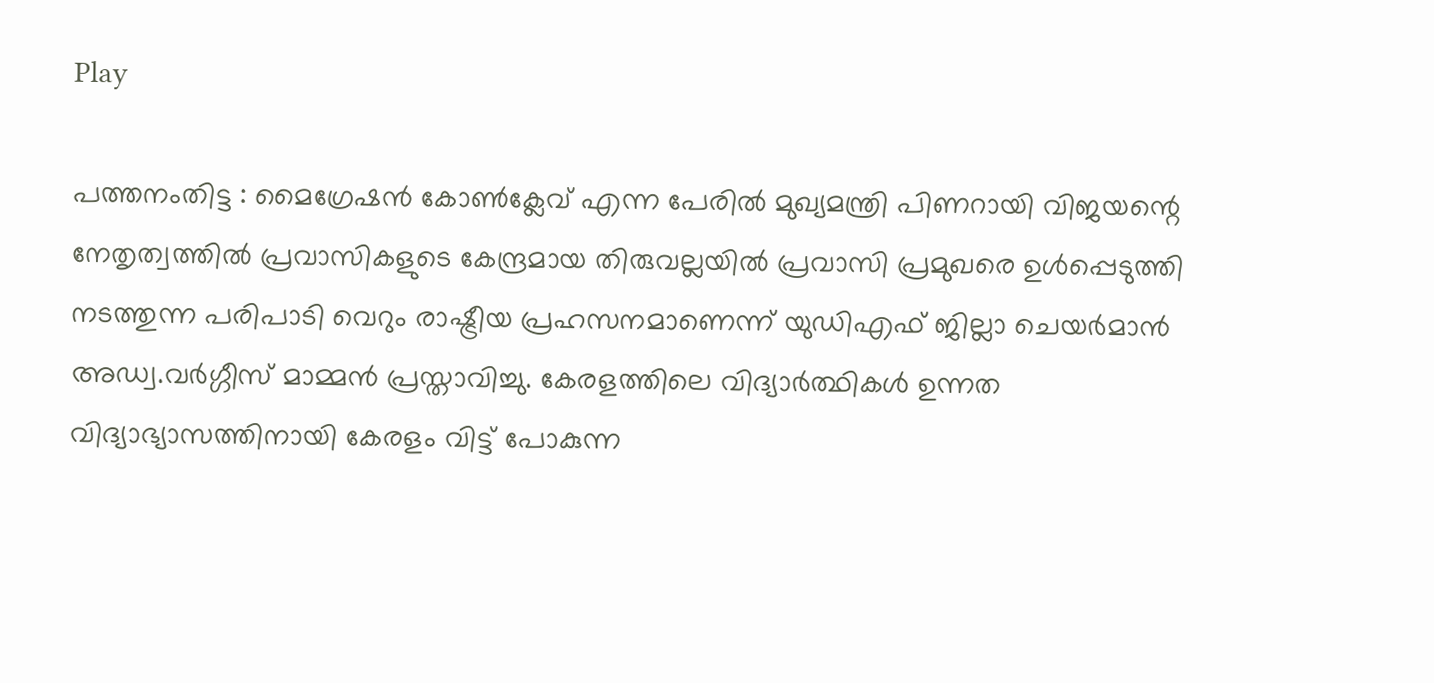Play

പത്തനംതിട്ട : മൈഗ്രേഷൻ കോൺക്ലേവ് എന്ന പേരിൽ മുഖ്യമന്ത്രി പിണറായി വിജയന്റെ നേതൃത്വത്തിൽ പ്രവാസികളുടെ കേന്ദ്രമായ തിരുവല്ലയിൽ പ്രവാസി പ്രമുഖരെ ഉൾപ്പെടുത്തി നടത്തുന്ന പരിപാടി വെറും രാഷ്ട്രീയ പ്രഹസനമാണെന്ന് യുഡിഎഫ് ജില്ലാ ചെയർമാൻ അഡ്വ.വർഗ്ഗീസ് മാമ്മൻ പ്രസ്താവിച്ചു. കേരളത്തിലെ വിദ്യാർത്ഥികൾ ഉന്നത വിദ്യാഭ്യാസത്തിനായി കേരളം വിട്ട് പോകുന്ന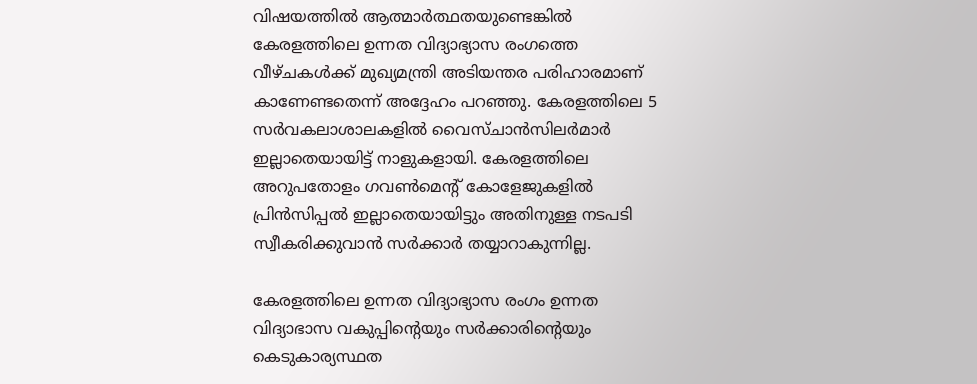വിഷയത്തിൽ ആത്മാർത്ഥതയുണ്ടെങ്കിൽ കേരളത്തിലെ ഉന്നത വിദ്യാഭ്യാസ രംഗത്തെ വീഴ്ചകൾക്ക് മുഖ്യമന്ത്രി അടിയന്തര പരിഹാരമാണ് കാണേണ്ടതെന്ന് അദ്ദേഹം പറഞ്ഞു. കേരളത്തിലെ 5 സർവകലാശാലകളിൽ വൈസ്ചാൻസിലർമാർ ഇല്ലാതെയായിട്ട് നാളുകളായി. കേരളത്തിലെ അറുപതോളം ഗവൺമെന്റ് കോളേജുകളിൽ പ്രിൻസിപ്പൽ ഇല്ലാതെയായിട്ടും അതിനുള്ള നടപടി സ്വീകരിക്കുവാൻ സർക്കാർ തയ്യാറാകുന്നില്ല.

കേരളത്തിലെ ഉന്നത വിദ്യാഭ്യാസ രംഗം ഉന്നത വിദ്യാഭാസ വകുപ്പിന്റെയും സർക്കാരിന്റെയും കെടുകാര്യസ്ഥത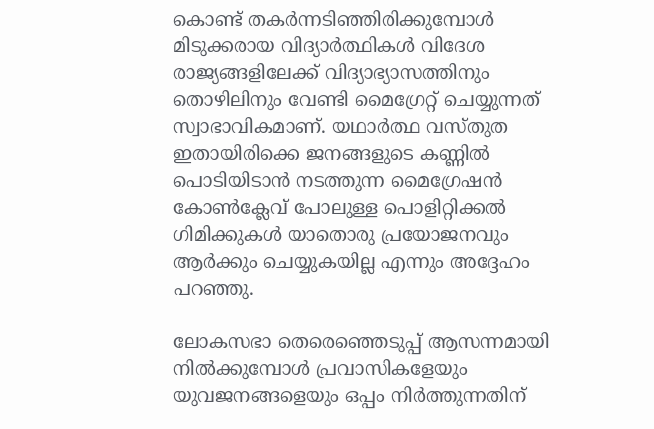കൊണ്ട് തകർന്നടിഞ്ഞിരിക്കുമ്പോൾ മിടുക്കരായ വിദ്യാർത്ഥികൾ വിദേശ രാജ്യങ്ങളിലേക്ക് വിദ്യാഭ്യാസത്തിനും തൊഴിലിനും വേണ്ടി മൈഗ്രേറ്റ് ചെയ്യുന്നത് സ്വാഭാവികമാണ്. യഥാർത്ഥ വസ്തുത ഇതായിരിക്കെ ജനങ്ങളുടെ കണ്ണിൽ പൊടിയിടാൻ നടത്തുന്ന മൈഗ്രേഷൻ കോൺക്ലേവ് പോലുള്ള പൊളിറ്റിക്കൽ ഗിമിക്കുകൾ യാതൊരു പ്രയോജനവും ആർക്കും ചെയ്യുകയില്ല എന്നും അദ്ദേഹം പറഞ്ഞു.

ലോകസഭാ തെരെഞ്ഞെടുപ്പ് ആസന്നമായി നിൽക്കുമ്പോൾ പ്രവാസികളേയും യുവജനങ്ങളെയും ഒപ്പം നിർത്തുന്നതിന്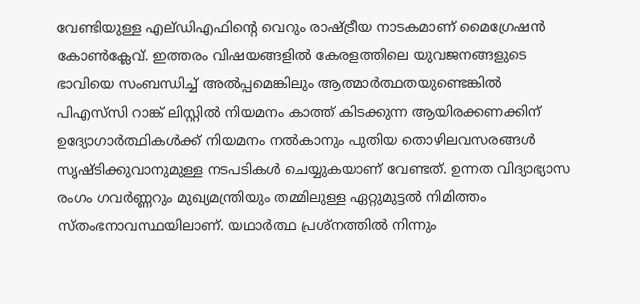വേണ്ടിയുള്ള എല്ഡിഎഫിന്റെ വെറും രാഷ്ട്രീയ നാടകമാണ് മൈഗ്രേഷൻ കോൺക്ലേവ്. ഇത്തരം വിഷയങ്ങളിൽ കേരളത്തിലെ യുവജനങ്ങളുടെ ഭാവിയെ സംബന്ധിച്ച് അൽപ്പമെങ്കിലും ആത്മാർത്ഥതയുണ്ടെങ്കിൽ പിഎസ്‌സി റാങ്ക് ലിസ്റ്റിൽ നിയമനം കാത്ത് കിടക്കുന്ന ആയിരക്കണക്കിന് ഉദ്യോഗാർത്ഥികൾക്ക് നിയമനം നൽകാനും പുതിയ തൊഴിലവസരങ്ങൾ സൃഷ്ടിക്കുവാനുമുള്ള നടപടികൾ ചെയ്യുകയാണ് വേണ്ടത്. ഉന്നത വിദ്യാഭ്യാസ രംഗം ഗവർണ്ണറും മുഖ്യമന്ത്രിയും തമ്മിലുള്ള ഏറ്റുമുട്ടൽ നിമിത്തം സ്തംഭനാവസ്ഥയിലാണ്. യഥാർത്ഥ പ്രശ്നത്തിൽ നിന്നും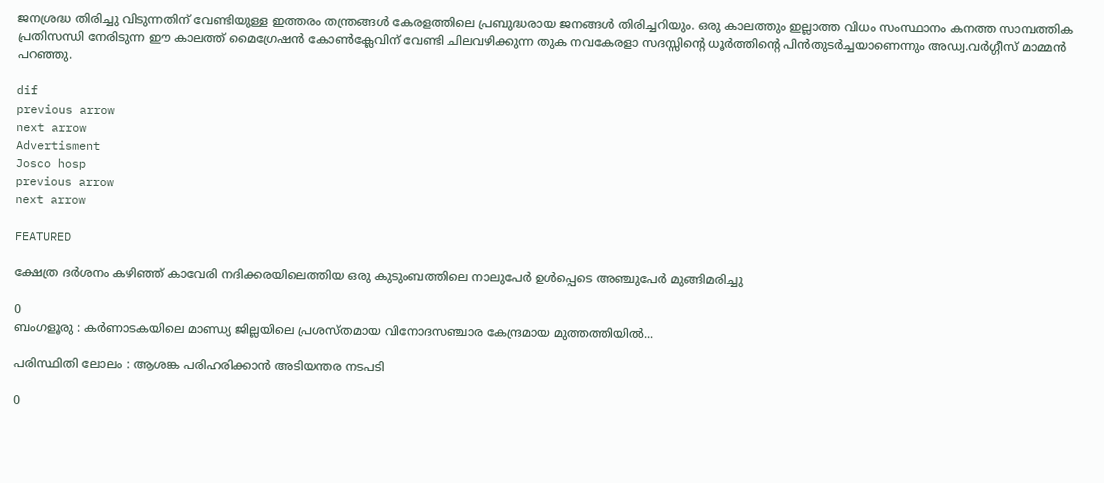ജനശ്രദ്ധ തിരിച്ചു വിടുന്നതിന് വേണ്ടിയുള്ള ഇത്തരം തന്ത്രങ്ങൾ കേരളത്തിലെ പ്രബുദ്ധരായ ജനങ്ങൾ തിരിച്ചറിയും. ഒരു കാലത്തും ഇല്ലാത്ത വിധം സംസ്ഥാനം കനത്ത സാമ്പത്തിക പ്രതിസന്ധി നേരിടുന്ന ഈ കാലത്ത് മൈഗ്രേഷൻ കോൺക്ലേവിന് വേണ്ടി ചിലവഴിക്കുന്ന തുക നവകേരളാ സദസ്സിന്റെ ധൂർത്തിന്റെ പിൻതുടർച്ചയാണെന്നും അഡ്വ.വർഗ്ഗീസ് മാമ്മൻ പറഞ്ഞു.

dif
previous arrow
next arrow
Advertisment
Josco hosp
previous arrow
next arrow

FEATURED

ക്ഷേത്ര ദർശനം കഴിഞ്ഞ് കാവേരി നദിക്കരയിലെത്തിയ ഒരു കുടുംബത്തിലെ നാലുപേർ ഉൾപ്പെടെ അഞ്ചുപേർ മുങ്ങിമരിച്ചു

0
ബംഗളൂരു : കർണാടകയിലെ മാണ്ഡ്യ ജില്ലയിലെ പ്രശസ്തമായ വിനോദസഞ്ചാര കേന്ദ്രമായ മുത്തത്തിയിൽ...

പരിസ്ഥിതി ലോലം : ആശങ്ക പരിഹരിക്കാൻ അടിയന്തര നടപടി

0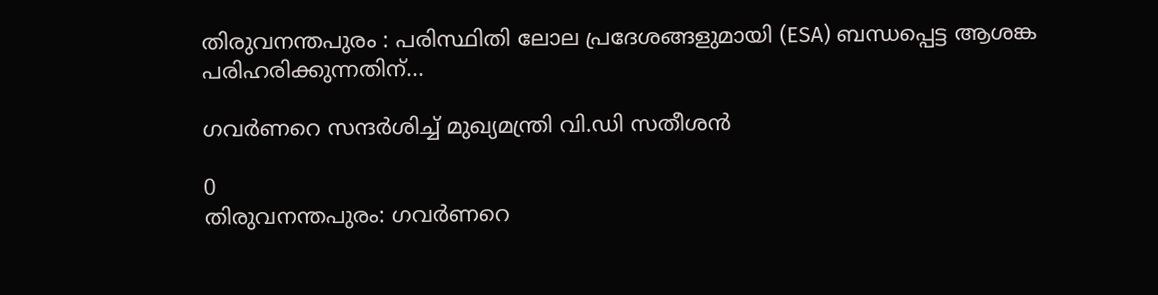തിരുവനന്തപുരം : പരിസ്ഥിതി ലോല പ്രദേശങ്ങളുമായി (ESA) ബന്ധപ്പെട്ട ആശങ്ക പരിഹരിക്കുന്നതിന്...

ഗവർണറെ സന്ദർശിച്ച് മുഖ്യമന്ത്രി വി.ഡി സതീശൻ

0
തിരുവനന്തപുരം: ഗവർണറെ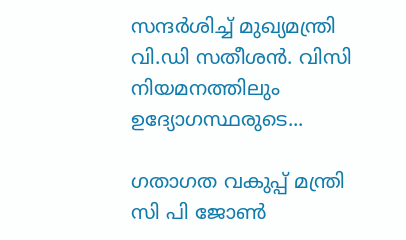സന്ദർശിച്ച് മുഖ്യമന്ത്രി വി.ഡി സതീശൻ. വിസി നിയമനത്തിലും ഉദ്യോഗസ്ഥരുടെ...

ഗതാഗത വകുപ്പ് മന്ത്രി സി പി ജോണ്‍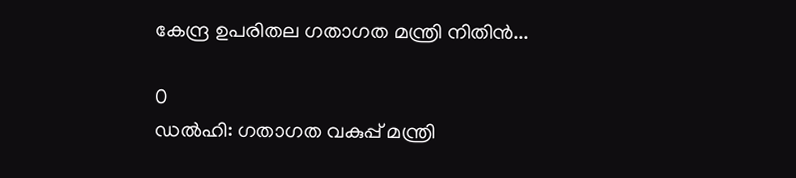കേന്ദ്ര ഉപരിതല ഗതാഗത മന്ത്രി നിതിന്‍...

0
ഡൽഹി: ഗതാഗത വകുപ്പ് മന്ത്രി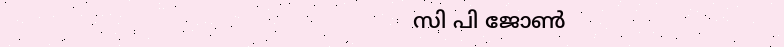സി പി ജോണ്‍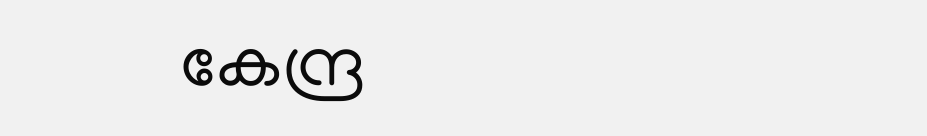കേന്ദ്ര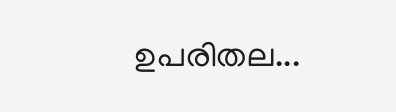ഉപരിതല...